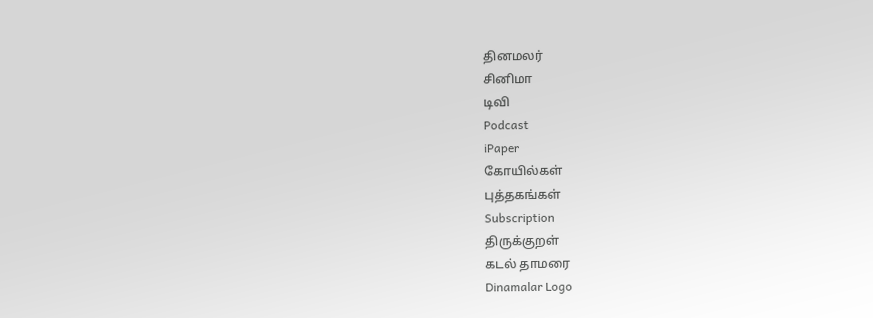தினமலர்
சினிமா
டிவி
Podcast
iPaper
கோயில்கள்
புத்தகங்கள்
Subscription
திருக்குறள்
கடல் தாமரை
Dinamalar Logo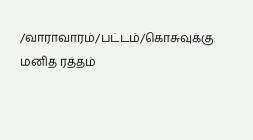/வாராவாரம்/பட்டம்/கொசுவுக்கு மனித ரத்தம்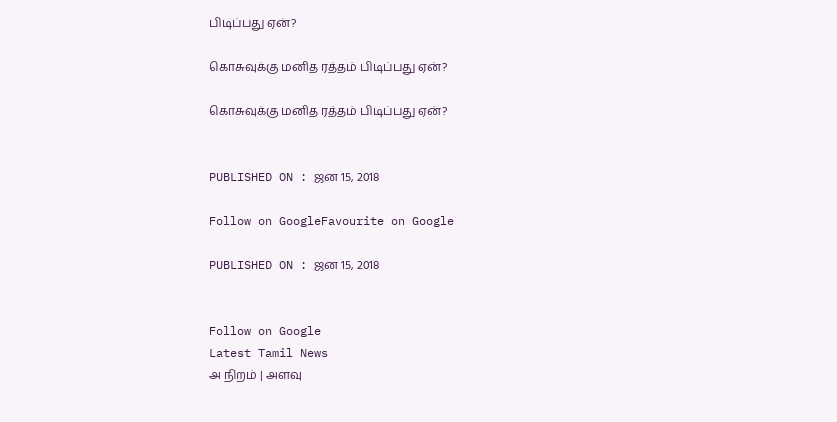பிடிப்பது ஏன்?

கொசுவுக்கு மனித ரத்தம் பிடிப்பது ஏன்?

கொசுவுக்கு மனித ரத்தம் பிடிப்பது ஏன்?


PUBLISHED ON : ஜன 15, 2018

Follow on GoogleFavourite on Google

PUBLISHED ON : ஜன 15, 2018


Follow on Google
Latest Tamil News
அ நிறம் | அளவு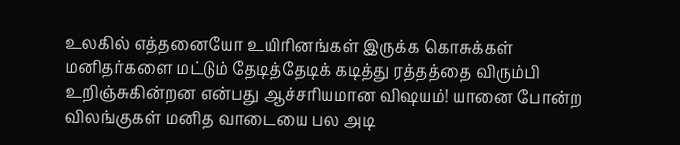உலகில் எத்தனையோ உயிரினங்கள் இருக்க கொசுக்கள் மனிதர்களை மட்டும் தேடித்தேடிக் கடித்து ரத்தத்தை விரும்பி உறிஞ்சுகின்றன என்பது ஆச்சரியமான விஷயம்! யானை போன்ற விலங்குகள் மனித வாடையை பல அடி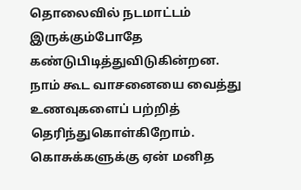தொலைவில் நடமாட்டம் இருக்கும்போதே கண்டுபிடித்துவிடுகின்றன. நாம் கூட வாசனையை வைத்து உணவுகளைப் பற்றித் தெரிந்துகொள்கிறோம். கொசுக்களுக்கு ஏன் மனித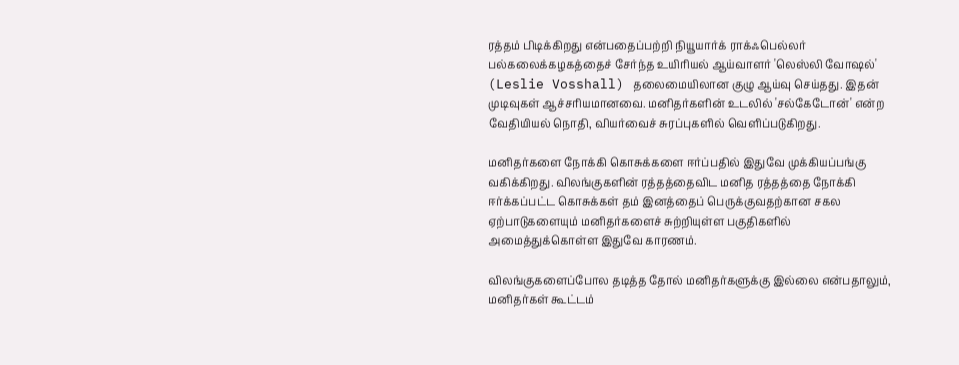ரத்தம் பிடிக்கிறது என்பதைப்பற்றி நியூயார்க் ராக்ஃபெல்லர் பல்கலைக்கழகத்தைச் சேர்ந்த உயிரியல் ஆய்வாளர் 'லெஸ்லி வோஷல்' (Leslie Vosshall) தலைமையிலான குழு ஆய்வு செய்தது. இதன் முடிவுகள் ஆச்சரியமானவை. மனிதர்களின் உடலில் 'சல்கேடோன்' என்ற வேதியியல் நொதி, வியர்வைச் சுரப்புகளில் வெளிப்படுகிறது.

மனிதர்களை நோக்கி கொசுக்களை ஈர்ப்பதில் இதுவே முக்கியப்பங்கு வகிக்கிறது. விலங்குகளின் ரத்தத்தைவிட மனித ரத்தத்தை நோக்கி ஈர்க்கப்பட்ட கொசுக்கள் தம் இனத்தைப் பெருக்குவதற்கான சகல ஏற்பாடுகளையும் மனிதர்களைச் சுற்றியுள்ள பகுதிகளில் அமைத்துக்கொள்ள இதுவே காரணம்.

விலங்குகளைப்போல தடித்த தோல் மனிதர்களுக்கு இல்லை என்பதாலும், மனிதர்கள் கூட்டம்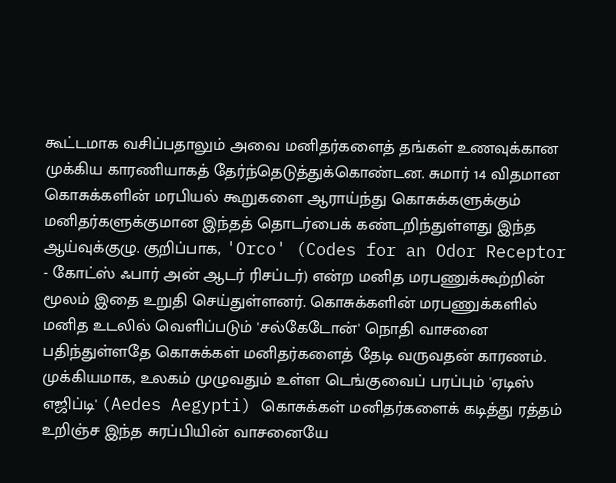கூட்டமாக வசிப்பதாலும் அவை மனிதர்களைத் தங்கள் உணவுக்கான முக்கிய காரணியாகத் தேர்ந்தெடுத்துக்கொண்டன. சுமார் 14 விதமான கொசுக்களின் மரபியல் கூறுகளை ஆராய்ந்து கொசுக்களுக்கும் மனிதர்களுக்குமான இந்தத் தொடர்பைக் கண்டறிந்துள்ளது இந்த ஆய்வுக்குழு. குறிப்பாக, 'Orco' (Codes for an Odor Receptor - கோட்ஸ் ஃபார் அன் ஆடர் ரிசப்டர்) என்ற மனித மரபணுக்கூற்றின் மூலம் இதை உறுதி செய்துள்ளனர். கொசுக்களின் மரபணுக்களில் மனித உடலில் வெளிப்படும் 'சல்கேடோன்' நொதி வாசனை பதிந்துள்ளதே கொசுக்கள் மனிதர்களைத் தேடி வருவதன் காரணம். முக்கியமாக, உலகம் முழுவதும் உள்ள டெங்குவைப் பரப்பும் 'ஏடிஸ் எஜிப்டி' (Aedes Aegypti) கொசுக்கள் மனிதர்களைக் கடித்து ரத்தம் உறிஞ்ச இந்த சுரப்பியின் வாசனையே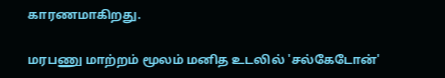காரணமாகிறது.

மரபணு மாற்றம் மூலம் மனித உடலில் 'சல்கேடோன்'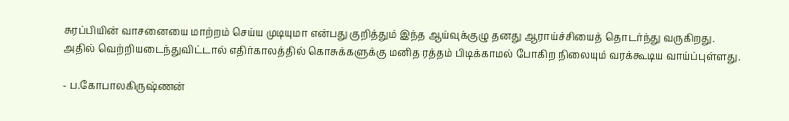சுரப்பியின் வாசனையை மாற்றம் செய்ய முடியுமா என்பது குறித்தும் இந்த ஆய்வுக்குழு தனது ஆராய்ச்சியைத் தொடர்ந்து வருகிறது. அதில் வெற்றியடைந்துவிட்டால் எதிர்காலத்தில் கொசுக்களுக்கு மனித ரத்தம் பிடிக்காமல் போகிற நிலையும் வரக்கூடிய வாய்ப்புள்ளது.

- ப.கோபாலகிருஷ்ணன்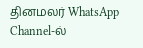தினமலர் WhatsApp Channel-ல்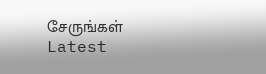சேருங்கள்
Latest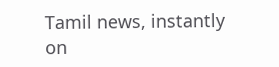Tamil news, instantly on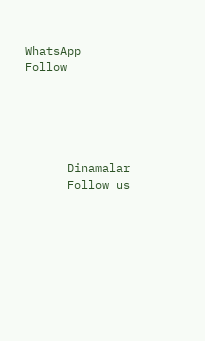WhatsApp
Follow





      Dinamalar
      Follow us